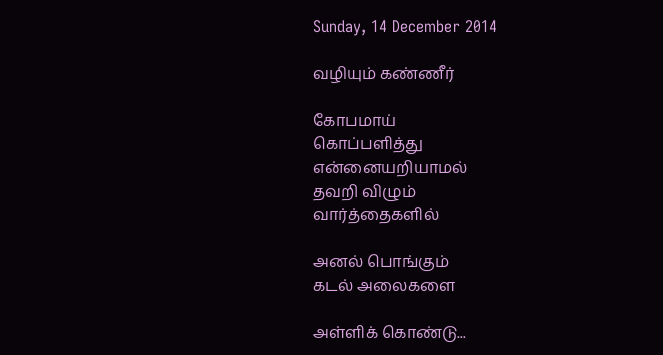Sunday, 14 December 2014

வழியும் கண்ணீர்

கோபமாய்
கொப்பளித்து
என்னையறியாமல்
தவறி விழும்
வார்த்தைகளில்

அனல் பொங்கும்
கடல் அலைகளை

அள்ளிக் கொண்டு...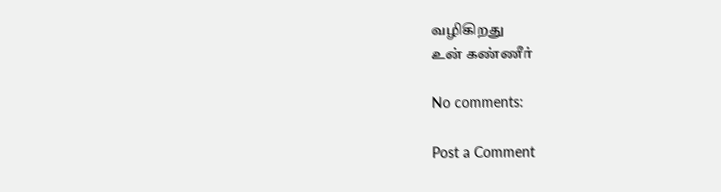வழிகிறது
உன் கண்ணீர்

No comments:

Post a Comment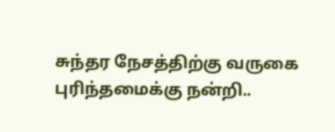சுந்தர நேசத்திற்கு வருகை புரிந்தமைக்கு நன்றி..